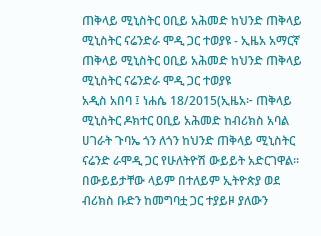ጠቅላይ ሚኒስትር ዐቢይ አሕመድ ከህንድ ጠቅላይ ሚኒስትር ናሬንድራ ሞዲ ጋር ተወያዩ - ኢዜአ አማርኛ
ጠቅላይ ሚኒስትር ዐቢይ አሕመድ ከህንድ ጠቅላይ ሚኒስትር ናሬንድራ ሞዲ ጋር ተወያዩ
አዲስ አበባ ፤ ነሐሴ 18/2015(ኢዜአ፦ ጠቅላይ ሚኒስትር ዶክተር ዐቢይ አሕመድ ከብሪክስ አባል ሀገራት ጉባኤ ጎን ለጎን ከህንድ ጠቅላይ ሚኒስትር ናሬንድ ራሞዲ ጋር የሁለትዮሽ ውይይት አድርገዋል።
በውይይታቸው ላይም በተለይም ኢትዮጵያ ወደ ብሪክስ ቡድን ከመግባቷ ጋር ተያይዞ ያለውን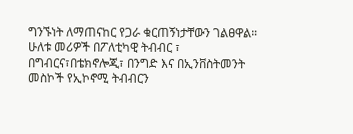ግንኙነት ለማጠናከር የጋራ ቁርጠኝነታቸውን ገልፀዋል።
ሁለቱ መሪዎች በፖለቲካዊ ትብብር ፣ በግብርና፣በቴክኖሎጂ፣ በንግድ እና በኢንቨስትመንት መስኮች የኢኮኖሚ ትብብርን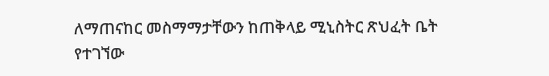ለማጠናከር መስማማታቸውን ከጠቅላይ ሚኒስትር ጽህፈት ቤት የተገኘው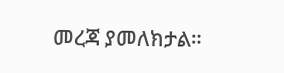መረጃ ያመለክታል።